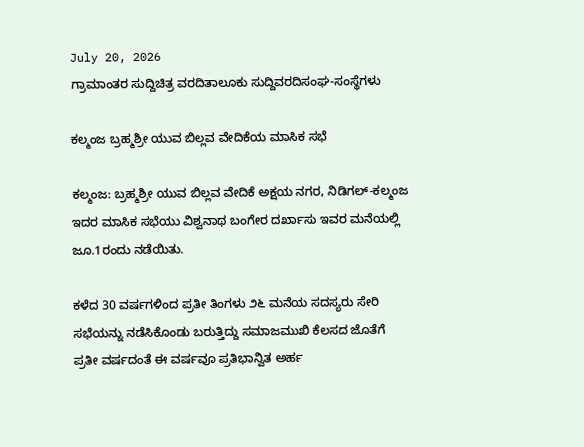July 20, 2026
ಗ್ರಾಮಾಂತರ ಸುದ್ದಿಚಿತ್ರ ವರದಿತಾಲೂಕು ಸುದ್ದಿವರದಿಸಂಘ-ಸಂಸ್ಥೆಗಳು

ಕಲ್ಮಂಜ ಬ್ರಹ್ಮಶ್ರೀ ಯುವ ಬಿಲ್ಲವ ವೇದಿಕೆಯ ಮಾಸಿಕ ಸಭೆ

ಕಲ್ಮಂಜ: ಬ್ರಹ್ಮಶ್ರೀ ಯುವ ಬಿಲ್ಲವ ವೇದಿಕೆ ಅಕ್ಷಯ ನಗರ, ನಿಡಿಗಲ್-ಕಲ್ಮಂಜ ಇದರ ಮಾಸಿಕ ಸಭೆಯು ವಿಶ್ವನಾಥ ಬಂಗೇರ ದರ್ಖಾಸು ಇವರ ಮನೆಯಲ್ಲಿ ಜೂ.1ರಂದು ನಡೆಯಿತು.

ಕಳೆದ 30 ವರ್ಷಗಳಿಂದ ಪ್ರತೀ ತಿಂಗಳು ೨೬ ಮನೆಯ ಸದಸ್ಯರು ಸೇರಿ ಸಭೆಯನ್ನು ನಡೆಸಿಕೊಂಡು ಬರುತ್ತಿದ್ದು ಸಮಾಜಮುಖಿ ಕೆಲಸದ ಜೊತೆಗೆ ಪ್ರತೀ ವರ್ಷದಂತೆ ಈ ವರ್ಷವೂ ಪ್ರತಿಭಾನ್ವಿತ ಅರ್ಹ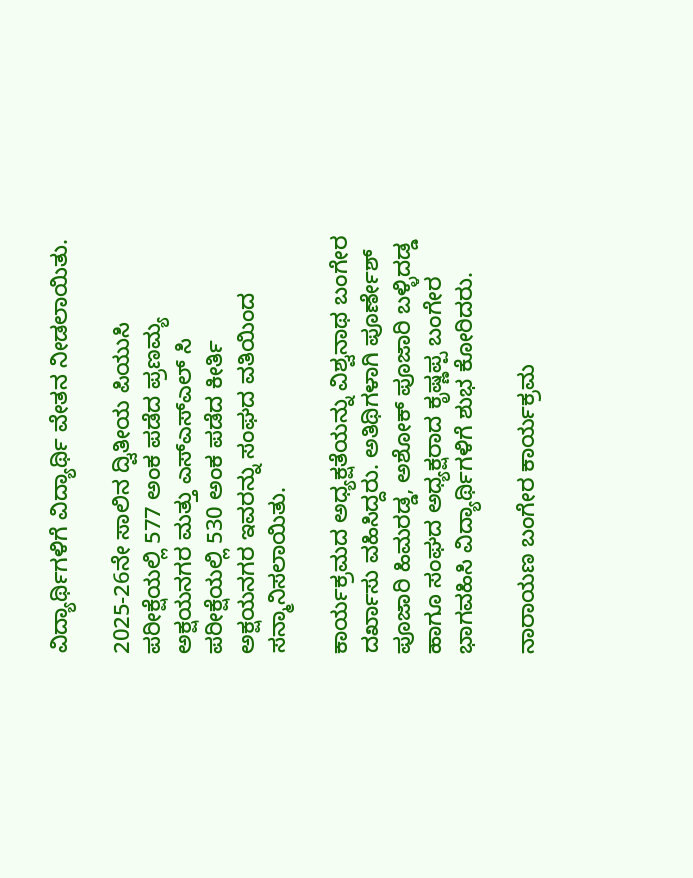ವಿದ್ಯಾರ್ಥಿಗಳಿಗೆ ವಿದ್ಯಾರ್ಥಿ ವೇತನ ನೀಡಲಾಯಿತು.

2025-26ನೇ ಸಾಲಿನ ದ್ವಿತೀಯ ಪಿಯುಸಿ ಪರೀಕ್ಷೆಯಲ್ಲಿ 577 ಅಂಕ ಪಡೆದ ಪ್ರಣಮ್ಯ ಅಕ್ಷಯನಗರ ಮತ್ತು ಎಸ್‌ಎಸ್‌ಎಲ್ ಸಿ ಪರೀಕ್ಷೆಯಲ್ಲಿ 530 ಅಂಕ ಪಡೆದ ಕೀರ್ತಿ ಅಕ್ಷಯನಗರ ಇವರನ್ನು ಸಂಘದ ವತಿಯಿಂದ ಸನ್ಮಾನಿಸಲಾಯಿತು.

ಕಾರ್ಯಕ್ರಮದ ಅಧ್ಯಕ್ಷತೆಯನ್ನು ವಿಶ್ವನಾಥ ಬಂಗೇರ ದರ್ಖಾಸು ವಹಿಸಿದ್ದರು. ಅತಿಥಿಗಳಾಗಿ ಪೂರ್ಣೇಶ್ ಪೂಜಾರಿ ಹಿಮರಡ್ಡ, ಅಶೋಕ್ ಪೂಜಾರಿ ಬಳ್ಳಿದಡ್ಡ ಹಾಗೂ ಸಂಘದ ಅಧ್ಯಕ್ಷರಾದ ಕೃಷ್ಣಪ್ಪ ಬಂಗೇರ ಭಾಗವಹಿಸಿ ವಿದ್ಯಾರ್ಥಿಗಳಿಗೆ ಶುಭ ಕೋರಿದರು.

ನಾರಾಯಣ ಬಂಗೇರ ಕಾರ್ಯಕ್ರಮ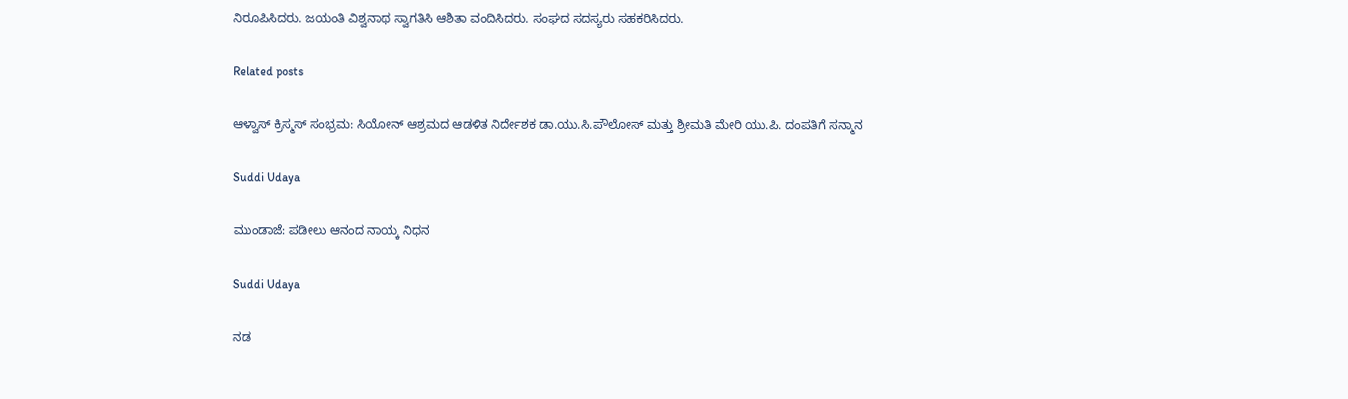ನಿರೂಪಿಸಿದರು. ಜಯಂತಿ ವಿಶ್ವನಾಥ ಸ್ವಾಗತಿಸಿ ಆಶಿತಾ ವಂದಿಸಿದರು. ಸಂಘದ ಸದಸ್ಯರು ಸಹಕರಿಸಿದರು.

Related posts

ಆಳ್ವಾಸ್ ಕ್ರಿಸ್ಮಸ್ ಸಂಭ್ರಮ: ಸಿಯೋನ್ ಆಶ್ರಮದ ಆಡಳಿತ ನಿರ್ದೇಶಕ ಡಾ.ಯು.ಸಿ.ಪೌಲೋಸ್ ಮತ್ತು ಶ್ರೀಮತಿ ಮೇರಿ ಯು.ಪಿ. ದಂಪತಿಗೆ ಸನ್ಮಾನ

Suddi Udaya

ಮುಂಡಾಜೆ: ಪಡೀಲು ಆನಂದ ನಾಯ್ಕ ನಿಧನ

Suddi Udaya

ನಡ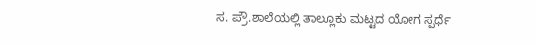ಸ. ಪ್ರೌ.ಶಾಲೆಯಲ್ಲಿ ತಾಲ್ಲೂಕು ಮಟ್ಟದ ಯೋಗ ಸ್ಪರ್ಧೆ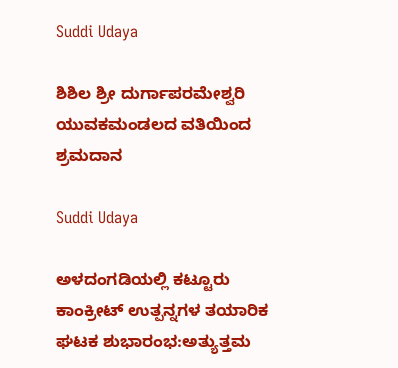Suddi Udaya

ಶಿಶಿಲ ಶ್ರೀ ದುರ್ಗಾಪರಮೇಶ್ವರಿ ಯುವಕಮಂಡಲದ ವತಿಯಿಂದ ಶ್ರಮದಾನ

Suddi Udaya

ಅಳದಂಗಡಿಯಲ್ಲಿ ಕಟ್ಟೂರು ಕಾಂಕ್ರೀಟ್ ಉತ್ಪನ್ನಗಳ ತಯಾರಿಕ ಘಟಕ ಶುಭಾರಂಭ:ಅತ್ಯುತ್ತಮ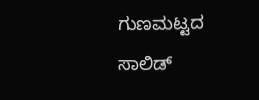ಗುಣಮಟ್ಟದ ಸಾಲಿಡ್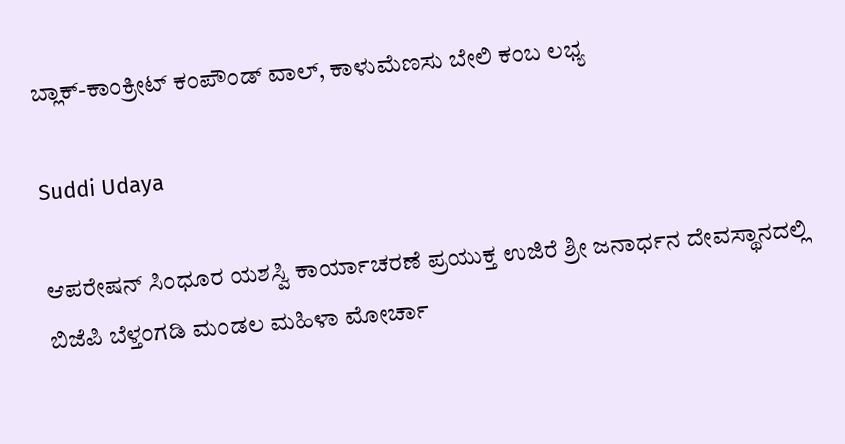ಬ್ಲಾಕ್-ಕಾಂಕ್ರೀಟ್ ಕಂಪೌಂಡ್ ವಾಲ್‌, ಕಾಳುಮೆಣಸು ಬೇಲಿ ಕಂಬ ಲಭ್ಯ

Suddi Udaya

ಆಪರೇಷನ್ ಸಿಂಧೂರ ಯಶಸ್ವಿ ಕಾರ್ಯಾಚರಣೆ ಪ್ರಯುಕ್ತ ಉಜಿರೆ ಶ್ರೀ ಜನಾರ್ಧನ ದೇವಸ್ಥಾನದಲ್ಲಿ ಬಿಜೆಪಿ ಬೆಳ್ತಂಗಡಿ ಮಂಡಲ ಮಹಿಳಾ ಮೋರ್ಚಾ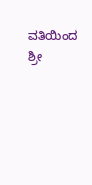ವತಿಯಿಂದ ಶ್ರೀ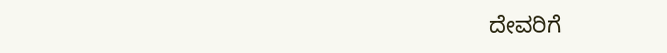ದೇವರಿಗೆ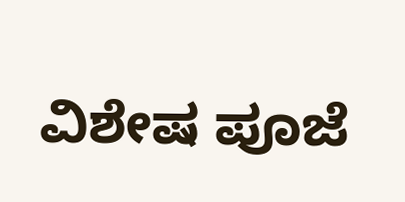ವಿಶೇಷ ಪೂಜೆ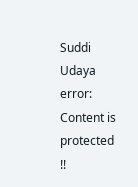Suddi Udaya
error: Content is protected !!